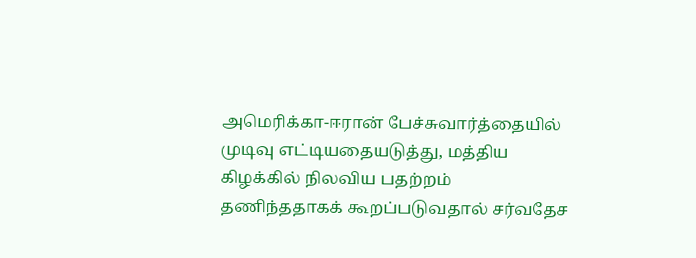அமெரிக்கா-ஈரான் பேச்சுவார்த்தையில் முடிவு எட்டியதையடுத்து, மத்திய கிழக்கில் நிலவிய பதற்றம் தணிந்ததாகக் கூறப்படுவதால் சர்வதேச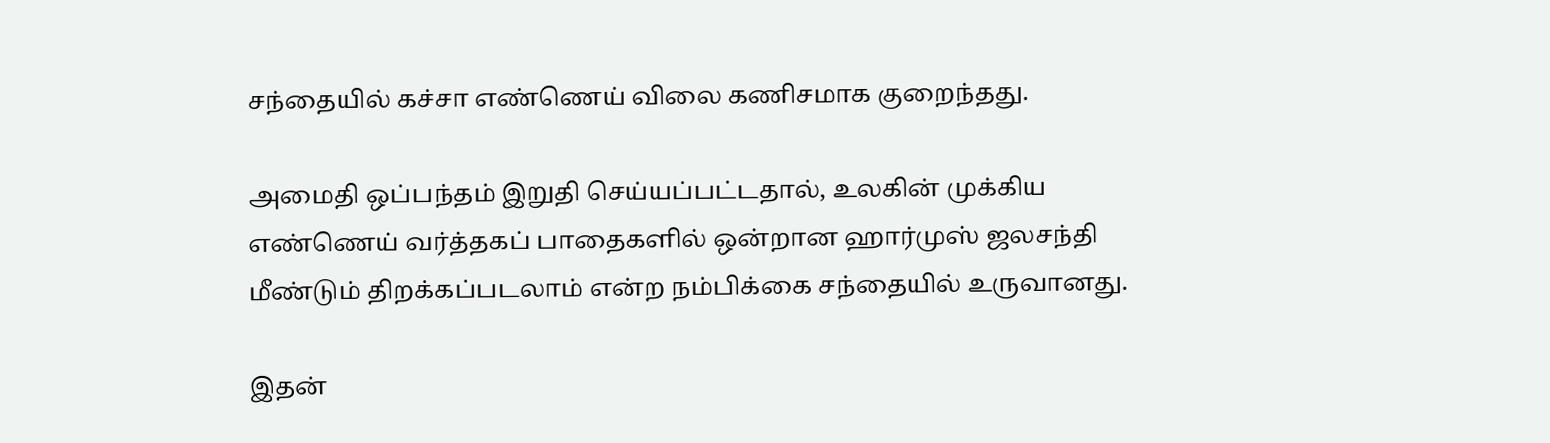சந்தையில் கச்சா எண்ணெய் விலை கணிசமாக குறைந்தது.

அமைதி ஒப்பந்தம் இறுதி செய்யப்பட்டதால், உலகின் முக்கிய எண்ணெய் வர்த்தகப் பாதைகளில் ஒன்றான ஹார்முஸ் ஜலசந்தி மீண்டும் திறக்கப்படலாம் என்ற நம்பிக்கை சந்தையில் உருவானது.

இதன்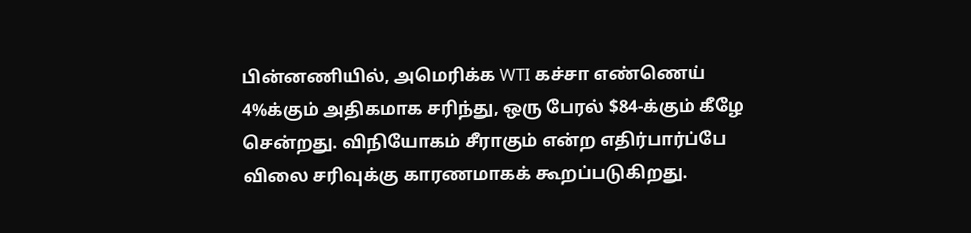பின்னணியில், அமெரிக்க WTI கச்சா எண்ணெய் 4%க்கும் அதிகமாக சரிந்து, ஒரு பேரல் $84-க்கும் கீழே சென்றது. விநியோகம் சீராகும் என்ற எதிர்பார்ப்பே விலை சரிவுக்கு காரணமாகக் கூறப்படுகிறது.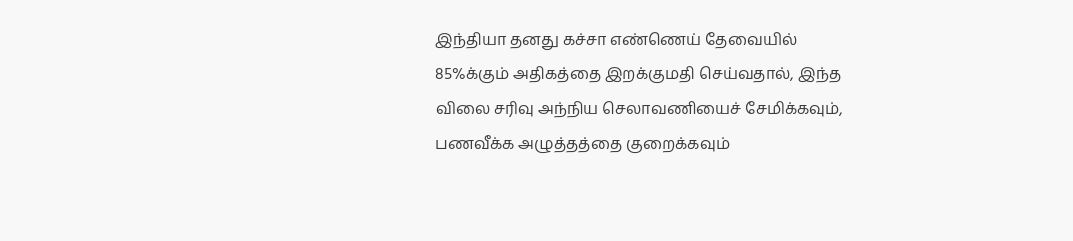இந்தியா தனது கச்சா எண்ணெய் தேவையில் 85%க்கும் அதிகத்தை இறக்குமதி செய்வதால், இந்த விலை சரிவு அந்நிய செலாவணியைச் சேமிக்கவும், பணவீக்க அழுத்தத்தை குறைக்கவும்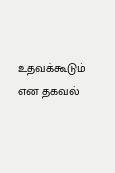உதவக்கூடும் என தகவல்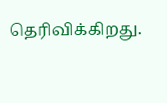தெரிவிக்கிறது.